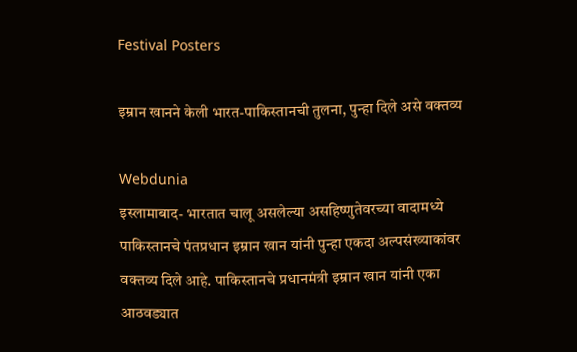Festival Posters

इम्रान खानने केली भारत-पाकिस्तानची तुलना, पुन्हा दिले असे वक्तव्य

Webdunia
इस्लामाबाद- भारतात चालू असलेल्या असहिष्णुतेवरच्या वादामध्ये पाकिस्तानचे पंतप्रधान इम्रान खान यांनी पुन्हा एकदा अल्पसंख्याकांवर वक्तव्य दिले आहे. पाकिस्तानचे प्रधानमंत्री इम्रान खान यांनी एका आठवड्यात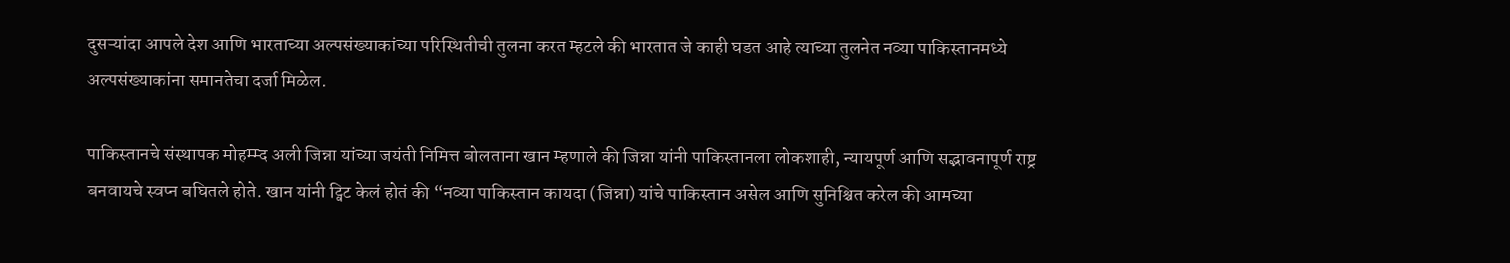दुसऱ्यांदा आपले देश आणि भारताच्या अल्पसंख्याकांच्या परिस्थितीची तुलना करत म्हटले की भारतात जे काही घडत आहे त्याच्या तुलनेत नव्या पाकिस्तानमध्ये अल्पसंख्याकांना समानतेचा दर्जा मिळेल.

पाकिस्तानचे संस्थापक मोहम्म्द अली जिन्ना यांच्या जयंती निमित्त बोलताना खान म्हणाले की जिन्ना यांनी पाकिस्तानला लोकशाही, न्यायपूर्ण आणि सद्भावनापूर्ण राष्ट्र बनवायचे स्वप्न बघितले होते. खान यांनी ट्विट केलं होतं की “नव्या पाकिस्तान कायदा (जिन्ना) यांचे पाकिस्तान असेल आणि सुनिश्चित करेल की आमच्या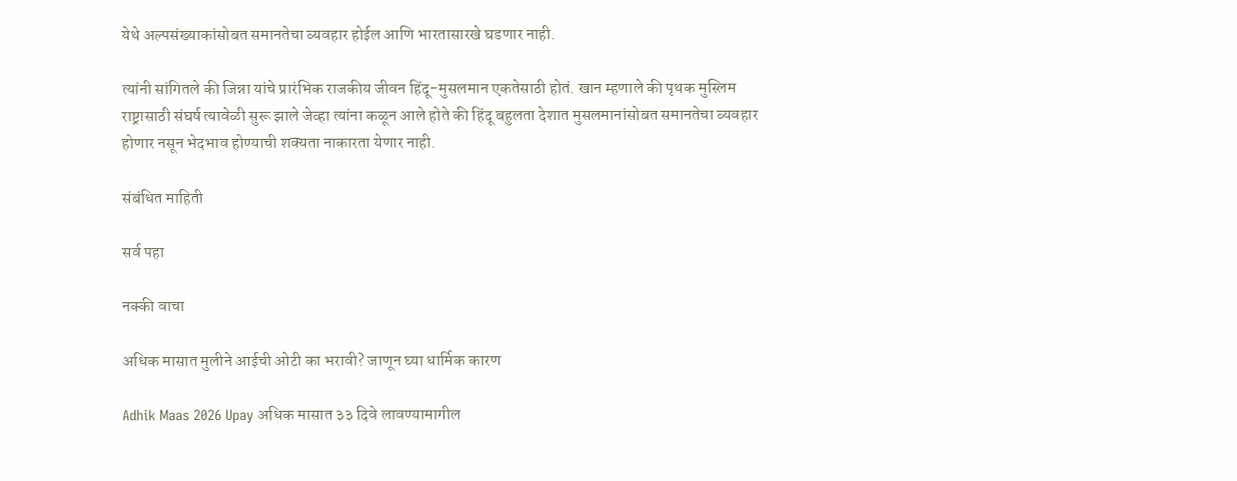येथे अल्पसंख्याकांसोबत समानतेचा व्यवहार होईल आणि भारतासारखे घडणार नाही.

त्यांनी सांगितले की जिन्ना यांचे प्रारंभिक राजकीय जीवन हिंदू-मुसलमान एकतेसाठी होतं. खान म्हणाले की पृथक मुस्लिम राष्ट्रासाठी संघर्ष त्यावेळी सुरू झाले जेव्हा त्यांना कळून आले होते की हिंदू बहुलता देशात मुसलमानांसोबत समानतेचा व्यवहार होणार नसून भेदभाव होण्याची शक्यता नाकारता येणार नाही.

संबंधित माहिती

सर्व पहा

नक्की वाचा

अधिक मासात मुलीने आईची ओटी का भरावी? जाणून घ्या धार्मिक कारण

Adhik Maas 2026 Upay अधिक मासात ३३ दिवे लावण्यामागील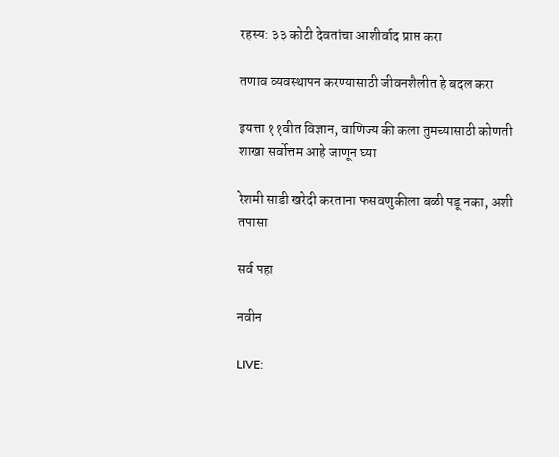रहस्य: ३३ कोटी देवतांचा आशीर्वाद प्राप्त करा

तणाव व्यवस्थापन करण्यासाठी जीवनशैलीत हे बदल करा

इयत्ता ११वीत विज्ञान, वाणिज्य की कला तुमच्यासाठी कोणती शाखा सर्वोत्तम आहे जाणून घ्या

रेशमी साडी खरेदी करताना फसवणुकीला बळी पडू नका, अशी तपासा

सर्व पहा

नवीन

LIVE: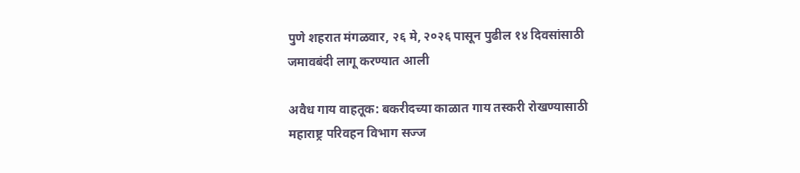पुणे शहरात मंगळवार, २६ मे, २०२६ पासून पुढील १४ दिवसांसाठी जमावबंदी लागू करण्यात आली

अवैध गाय वाहतूक: बकरीदच्या काळात गाय तस्करी रोखण्यासाठी महाराष्ट्र परिवहन विभाग सज्ज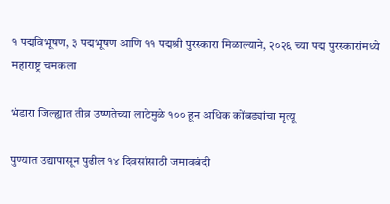१ पद्मविभूषण, ३ पद्मभूषण आणि ११ पद्मश्री पुरस्कारा मिळाल्याने, २०२६ च्या पद्म पुरस्कारांमध्ये महाराष्ट्र चमकला

भंडारा जिल्ह्यात तीव्र उष्णतेच्या लाटेमुळे १०० हून अधिक कोंबड्यांचा मृत्यू

पुण्यात उद्यापासून पुढील १४ दिवसांसाठी जमावबंदी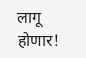लागू होणार!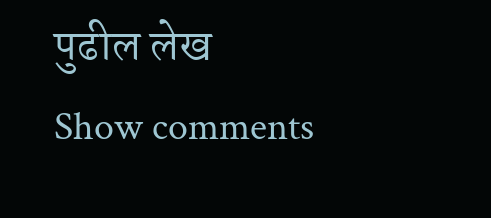पुढील लेख
Show comments